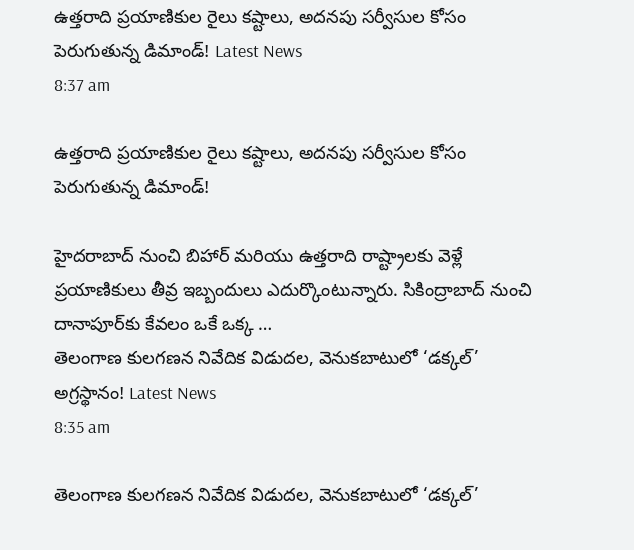ఉత్తరాది ప్రయాణికుల రైలు కష్టాలు, అదనపు సర్వీసుల కోసం పెరుగుతున్న డిమాండ్! Latest News
8:37 am

ఉత్తరాది ప్రయాణికుల రైలు కష్టాలు, అదనపు సర్వీసుల కోసం పెరుగుతున్న డిమాండ్!

హైదరాబాద్ నుంచి బిహార్ మరియు ఉత్తరాది రాష్ట్రాలకు వెళ్లే ప్రయాణికులు తీవ్ర ఇబ్బందులు ఎదుర్కొంటున్నారు. సికింద్రాబాద్ నుంచి దానాపూర్‌కు కేవలం ఒకే ఒక్క …
తెలంగాణ కులగణన నివేదిక విడుదల, వెనుకబాటులో ‘డక్కల్’ అగ్రస్థానం! Latest News
8:35 am

తెలంగాణ కులగణన నివేదిక విడుదల, వెనుకబాటులో ‘డక్కల్’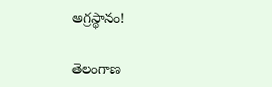అగ్రస్థానం!

తెలంగాణ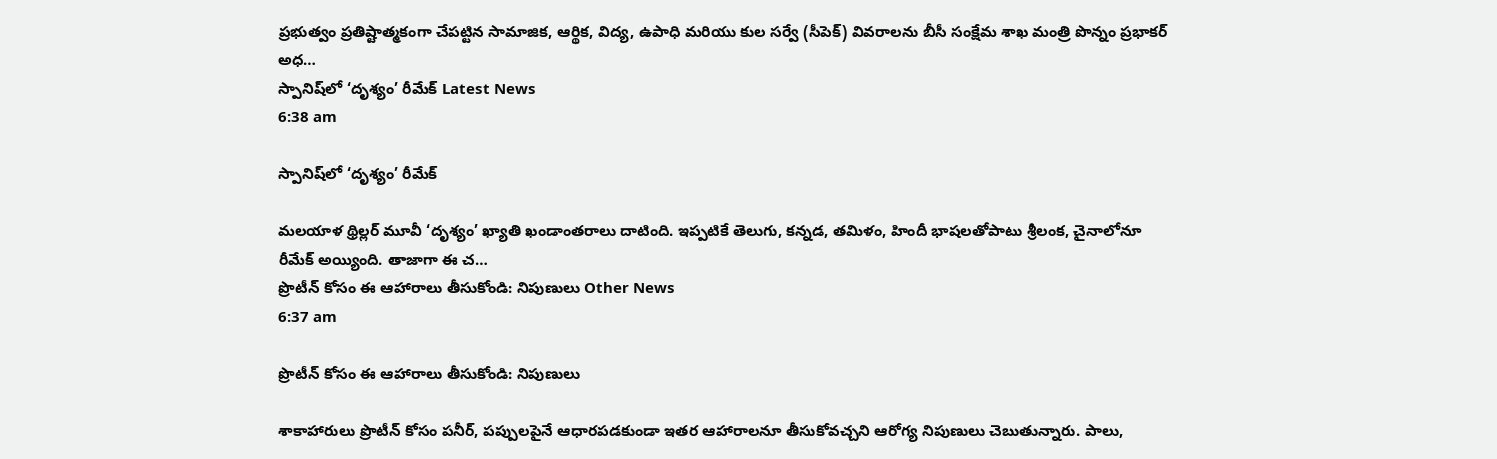ప్రభుత్వం ప్రతిష్టాత్మకంగా చేపట్టిన సామాజిక, ఆర్థిక, విద్య, ఉపాధి మరియు కుల సర్వే (సీపెక్) వివరాలను బీసీ సంక్షేమ శాఖ మంత్రి పొన్నం ప్రభాకర్ అధ…
స్పానిష్‌లో ‘దృశ్యం’ రీమేక్ Latest News
6:38 am

స్పానిష్‌లో ‘దృశ్యం’ రీమేక్

మలయాళ థ్రిల్లర్ మూవీ ‘దృశ్యం’ ఖ్యాతి ఖండాంతరాలు దాటింది. ఇప్పటికే తెలుగు, కన్నడ, తమిళం, హిందీ భాషలతోపాటు శ్రీలంక, చైనాలోనూ రీమేక్ అయ్యింది. తాజాగా ఈ చ…
ప్రొటీన్ కోసం ఈ ఆహారాలు తీసుకోండి: నిపుణులు Other News
6:37 am

ప్రొటీన్ కోసం ఈ ఆహారాలు తీసుకోండి: నిపుణులు

శాకాహారులు ప్రొటీన్ కోసం పనీర్, పప్పులపైనే ఆధారపడకుండా ఇతర ఆహారాలనూ తీసుకోవచ్చని ఆరోగ్య నిపుణులు చెబుతున్నారు. పాలు,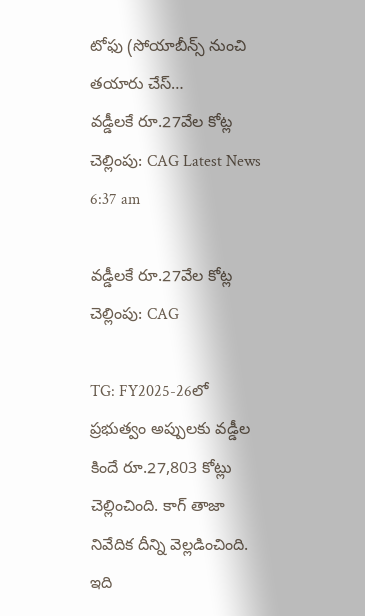టోఫు (సోయాబీన్స్ నుంచి తయారు చేస్…
వడ్డీలకే రూ.27వేల కోట్ల చెల్లింపు: CAG Latest News
6:37 am

వడ్డీలకే రూ.27వేల కోట్ల చెల్లింపు: CAG

TG: FY2025-26లో ప్రభుత్వం అప్పులకు వడ్డీల కిందే రూ.27,803 కోట్లు చెల్లించింది. కాగ్ తాజా నివేదిక దీన్ని వెల్లడించింది. ఇది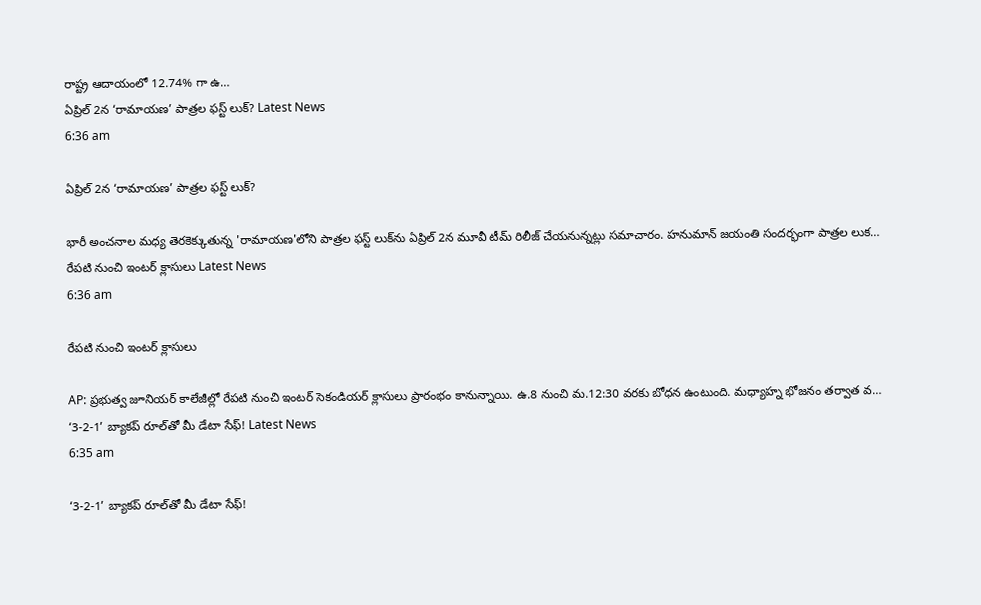రాష్ట్ర ఆదాయంలో 12.74% గా ఉ…
ఏప్రిల్ 2న ‘రామాయణ’ పాత్రల ఫస్ట్ లుక్? Latest News
6:36 am

ఏప్రిల్ 2న ‘రామాయణ’ పాత్రల ఫస్ట్ లుక్?

భారీ అంచనాల మధ్య తెరకెక్కుతున్న 'రామాయణ'లోని పాత్రల ఫస్ట్ లుక్‌ను ఏప్రిల్ 2న మూవీ టీమ్ రిలీజ్ చేయనున్నట్లు సమాచారం. హనుమాన్ జయంతి సందర్భంగా పాత్రల లుక…
రేపటి నుంచి ఇంటర్ క్లాసులు Latest News
6:36 am

రేపటి నుంచి ఇంటర్ క్లాసులు

AP: ప్రభుత్వ జూనియర్ కాలేజీల్లో రేపటి నుంచి ఇంటర్ సెకండియర్ క్లాసులు ప్రారంభం కానున్నాయి. ఉ.8 నుంచి మ.12:30 వరకు బోధన ఉంటుంది. మధ్యాహ్న భోజనం తర్వాత వ…
‘3-2-1’ బ్యాకప్ రూల్‌తో మీ డేటా సేఫ్! Latest News
6:35 am

‘3-2-1’ బ్యాకప్ రూల్‌తో మీ డేటా సేఫ్!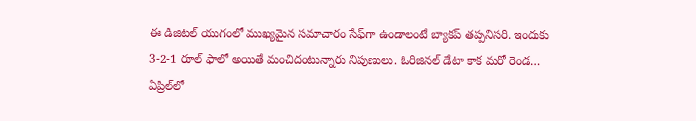ఈ డిజిటల్ యుగంలో ముఖ్యమైన సమాచారం సేఫ్‌గా ఉండాలంటే బ్యాకప్ తప్పనిసరి. ఇందుకు 3-2-1 రూల్ ఫాలో అయితే మంచిదంటున్నారు నిపుణులు. ఓరిజినల్ డేటా కాక మరో రెండ…
ఏప్రిల్‌లో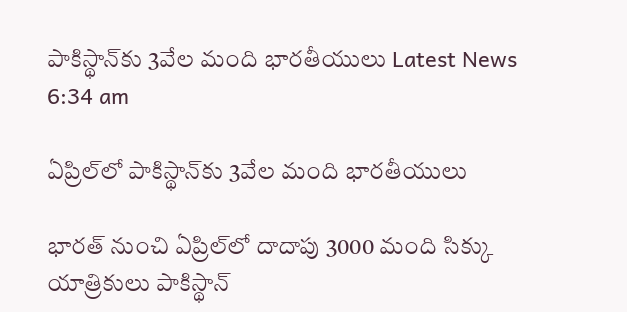పాకిస్థాన్‌కు 3వేల మంది భారతీయులు Latest News
6:34 am

ఏప్రిల్‌లో పాకిస్థాన్‌కు 3వేల మంది భారతీయులు

భారత్ నుంచి ఏప్రిల్‌లో దాదాపు 3000 మంది సిక్కు యాత్రికులు పాకిస్థాన్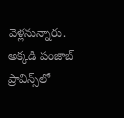వెళ్లనున్నారు. అక్కడి పంజాబ్ ప్రావిన్స్‌లో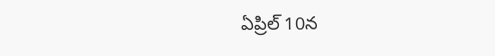ఏప్రిల్ 10న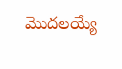మొదలయ్యే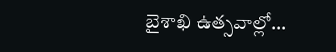బైశాఖి ఉత్సవాల్లో…